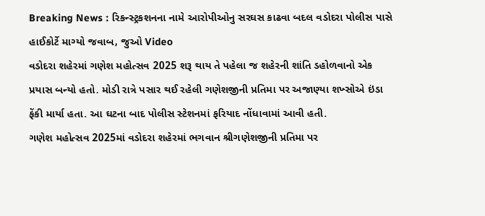Breaking News : રિકન્સ્ટ્રકશનના નામે આરોપીઓનુ સરઘસ કાઢવા બદલ વડોદરા પોલીસ પાસે હાઈકોર્ટે માગ્યો જવાબ, જુઓ Video
વડોદરા શહેરમાં ગણેશ મહોત્સવ 2025 શરૂ થાય તે પહેલા જ શહેરની શાંતિ ડહોળવાનો એક પ્રયાસ બન્યો હતો. મોડી રાત્રે પસાર થઈ રહેલી ગણેશજીની પ્રતિમા પર અજાણ્યા શખ્સોએ ઇંડા ફેંકી માર્યા હતા. આ ઘટના બાદ પોલીસ સ્ટેશનમાં ફરિયાદ નોંધાવામાં આવી હતી.
ગણેશ મહોત્સવ 2025માં વડોદરા શહેરમાં ભગવાન શ્રીગણેશજીની પ્રતિમા પર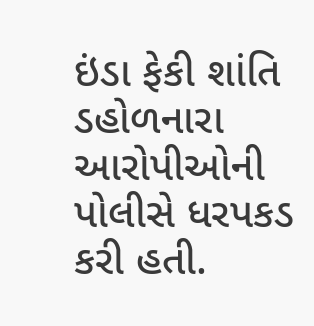ઇંડા ફેકી શાંતિ ડહોળનારા આરોપીઓની પોલીસે ધરપકડ કરી હતી.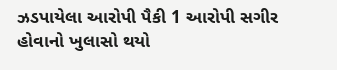ઝડપાયેલા આરોપી પૈકી 1 આરોપી સગીર હોવાનો ખુલાસો થયો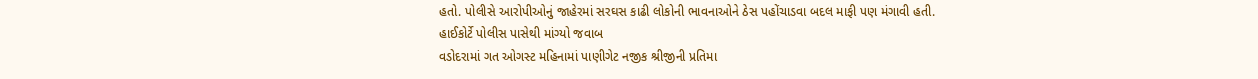હતો. પોલીસે આરોપીઓનું જાહેરમાં સરઘસ કાઢી લોકોની ભાવનાઓને ઠેસ પહોંચાડવા બદલ માફી પણ મંગાવી હતી.
હાઈકોર્ટે પોલીસ પાસેથી માંગ્યો જવાબ
વડોદરામાં ગત ઓગસ્ટ મહિનામાં પાણીગેટ નજીક શ્રીજીની પ્રતિમા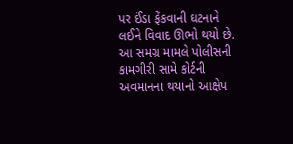પર ઈંડા ફેંકવાની ઘટનાને લઈને વિવાદ ઊભો થયો છે. આ સમગ્ર મામલે પોલીસની કામગીરી સામે કોર્ટની અવમાનના થયાનો આક્ષેપ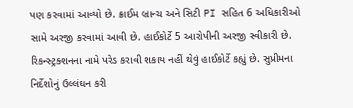પણ કરવામાં આવ્યો છે. ક્રાઈમ બ્રાન્ચ અને સિટી PI સહિત 6 અધિકારીઓ સામે અરજી કરવામાં આવી છે. હાઈકોર્ટે 5 આરોપીની અરજી સ્વીકારી છે. રિકન્સ્ટ્રક્શનના નામે પરેડ કરાવી શકાય નહીં થેવું હાઈકોર્ટે કહ્યું છે. સુપ્રીમના નિર્દેશોનું ઉલ્લંઘન કરી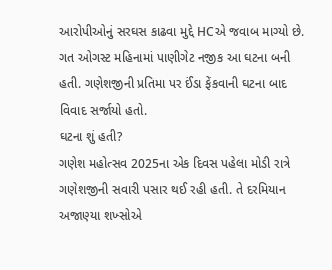આરોપીઓનું સરઘસ કાઢવા મુદ્દે HCએ જવાબ માગ્યો છે. ગત ઓગસ્ટ મહિનામાં પાણીગેટ નજીક આ ઘટના બની હતી. ગણેશજીની પ્રતિમા પર ઈંડા ફેંકવાની ઘટના બાદ વિવાદ સર્જાયો હતો.
ઘટના શું હતી?
ગણેશ મહોત્સવ 2025ના એક દિવસ પહેલા મોડી રાત્રે ગણેશજીની સવારી પસાર થઈ રહી હતી. તે દરમિયાન અજાણ્યા શખ્સોએ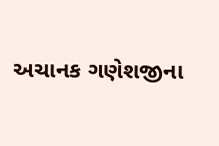અચાનક ગણેશજીના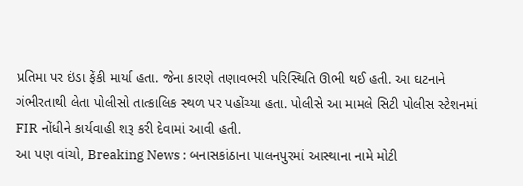પ્રતિમા પર ઇંડા ફેંકી માર્યા હતા. જેના કારણે તણાવભરી પરિસ્થિતિ ઊભી થઈ હતી. આ ઘટનાને ગંભીરતાથી લેતા પોલીસો તાત્કાલિક સ્થળ પર પહોંચ્યા હતા. પોલીસે આ મામલે સિટી પોલીસ સ્ટેશનમાં FIR નોંધીને કાર્યવાહી શરૂ કરી દેવામાં આવી હતી.
આ પણ વાંચો, Breaking News : બનાસકાંઠાના પાલનપુરમાં આસ્થાના નામે મોટી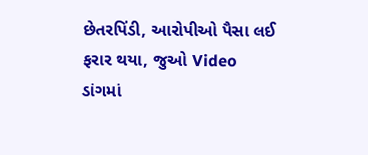છેતરપિંડી, આરોપીઓ પૈસા લઈ ફરાર થયા, જુઓ Video
ડાંગમાં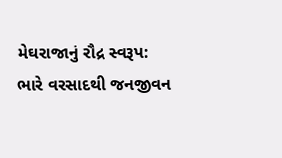મેઘરાજાનું રૌદ્ર સ્વરૂપ: ભારે વરસાદથી જનજીવન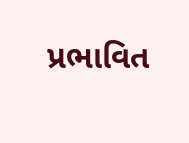પ્રભાવિત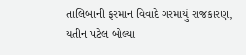તાલિબાની ફરમાન વિવાદે ગરમાયું રાજકારણ, યતીન પટેલ બોલ્યા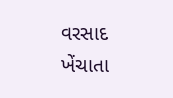વરસાદ ખેંચાતા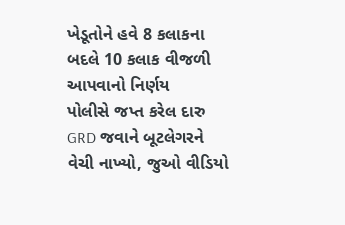ખેડૂતોને હવે 8 કલાકના બદલે 10 કલાક વીજળી આપવાનો નિર્ણય
પોલીસે જપ્ત કરેલ દારુ GRD જવાને બૂટલેગરને વેચી નાખ્યો, જુઓ વીડિયો